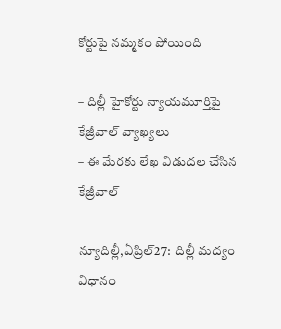కోర్టుపై నమ్మకం పోయింది

– దిల్లీ హైకోర్టు న్యాయమూర్తిపై కేజ్రీవాల్‌ ‌వ్యాఖ్యలు
– ఈ మేరకు లేఖ విడుదల చేసిన కేజ్రీవాల్‌

న్యూదిల్లీ,ఏప్రిల్‌27:  దిల్లీ మద్యం విధానం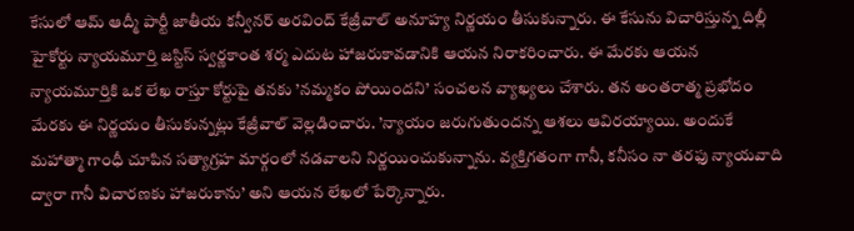కేసులో ఆమ్‌ ఆద్మీ పార్టీ జాతీయ కన్వీనర్‌ అరవింద్‌ ‌కేజ్రీవాల్‌ అనూహ్య నిర్ణయం తీసుకున్నారు. ఈ కేసును విచారిస్తున్న దిల్లీ హైకోర్టు న్యాయమూర్తి జస్టిస్‌ ‌స్వర్ణకాంత శర్మ ఎదుట హాజరుకావడానికి ఆయన నిరాకరించారు. ఈ మేరకు ఆయన న్యాయమూర్తికి ఒక లేఖ రాస్తూ కోర్టుపై తనకు ’నమ్మకం పోయిందని’ సంచలన వ్యాఖ్యలు చేశారు. తన అంతరాత్మ ప్రభోదం మేరకు ఈ నిర్ణయం తీసుకున్నట్లు కేజ్రీవాల్‌ ‌వెల్లడించారు. ’న్యాయం జరుగుతుందన్న ఆశలు ఆవిరయ్యాయి. అందుకే మహాత్మా గాంధీ చూపిన సత్యాగ్రహ మార్గంలో నడవాలని నిర్ణయించుకున్నాను. వ్యక్తిగతంగా గానీ, కనీసం నా తరఫు న్యాయవాది ద్వారా గానీ విచారణకు హాజరుకాను’ అని ఆయన లేఖలో పేర్కొన్నారు.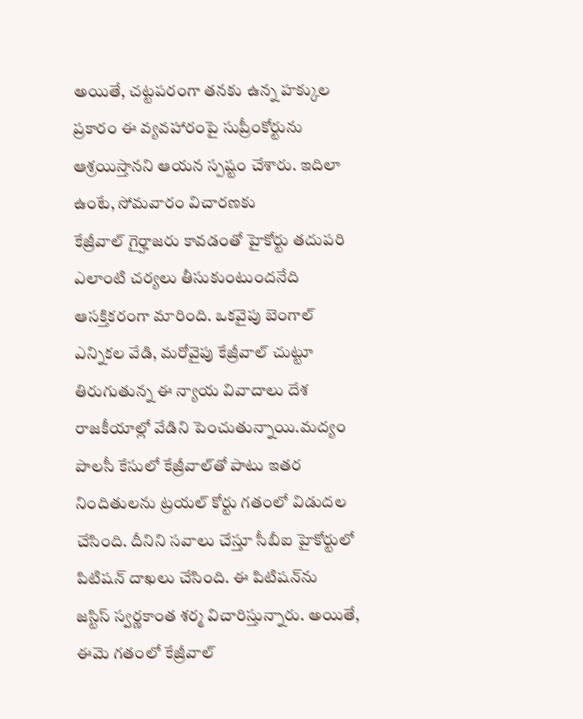అయితే, చట్టపరంగా తనకు ఉన్న హక్కుల ప్రకారం ఈ వ్యవహారంపై సుప్రీంకోర్టును ఆశ్రయిస్తానని ఆయన స్పష్టం చేశారు. ఇదిలా ఉంటే, సోమవారం విచారణకు కేజ్రీవాల్‌ ‌గైర్హాజరు కావడంతో హైకోర్టు తదుపరి ఎలాంటి చర్యలు తీసుకుంటుందనేది ఆసక్తికరంగా మారింది. ఒకవైపు బెంగాల్‌ ఎన్నికల వేడి, మరోవైపు కేజ్రీవాల్‌ ‌చుట్టూ తిరుగుతున్న ఈ న్యాయ వివాదాలు దేశ రాజకీయాల్లో వేడిని పెంచుతున్నాయి.మద్యం పాలసీ కేసులో కేజ్రీవాల్‌తో పాటు ఇతర నిందితులను ట్రయల్‌ ‌కోర్టు గతంలో విడుదల చేసింది. దీనిని సవాలు చేస్తూ సీబీఐ హైకోర్టులో పిటిషన్‌ ‌దాఖలు చేసింది. ఈ పిటిషన్‌ను జస్టిస్‌ ‌స్వర్ణకాంత శర్మ విచారిస్తున్నారు. అయితే, ఈమె గతంలో కేజ్రీవాల్‌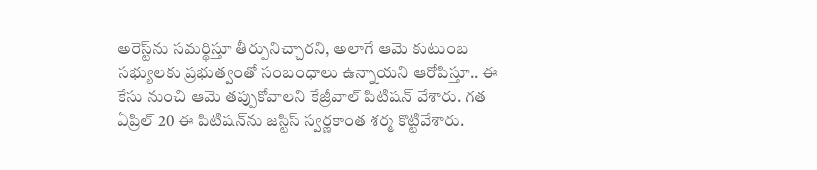అరెస్ట్‌ను సమర్థిస్తూ తీర్పునిచ్చారని, అలాగే ఆమె కుటుంబ సభ్యులకు ప్రభుత్వంతో సంబంధాలు ఉన్నాయని ఆరోపిస్తూ.. ఈ కేసు నుంచి ఆమె తప్పుకోవాలని కేజ్రీవాల్‌ ‌పిటిషన్‌ ‌వేశారు. గత ఏప్రిల్‌ 20 ఈ ‌పిటిషన్‌ను జస్టిస్‌ ‌స్వర్ణకాంత శర్మ కొట్టివేశారు.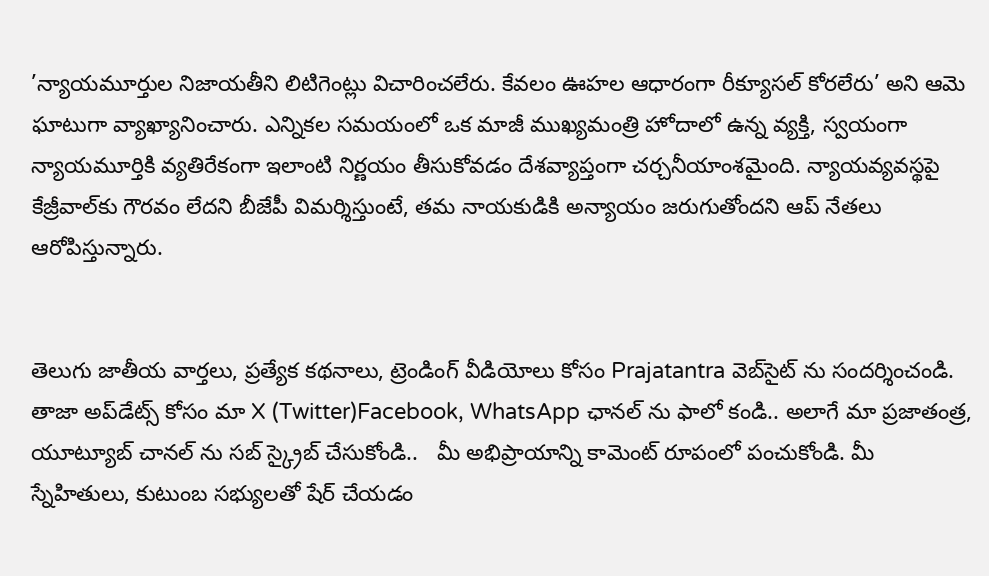’న్యాయమూర్తుల నిజాయతీని లిటిగెంట్లు విచారించలేరు. కేవలం ఊహల ఆధారంగా రీక్యూసల్‌ ‌కోరలేరు’ అని ఆమె ఘాటుగా వ్యాఖ్యానించారు. ఎన్నికల సమయంలో ఒక మాజీ ముఖ్యమంత్రి హోదాలో ఉన్న వ్యక్తి, స్వయంగా న్యాయమూర్తికి వ్యతిరేకంగా ఇలాంటి నిర్ణయం తీసుకోవడం దేశవ్యాప్తంగా చర్చనీయాంశమైంది. న్యాయవ్యవస్థపై కేజ్రీవాల్‌కు గౌరవం లేదని బీజేపీ విమర్శిస్తుంటే, తమ నాయకుడికి అన్యాయం జరుగుతోందని ఆప్‌ ‌నేతలు ఆరోపిస్తున్నారు.


తెలుగు జాతీయ వార్తలు, ప్రత్యేక కథనాలు, ట్రెండింగ్ వీడియోలు కోసం Prajatantra వెబ్‌సైట్ ను సందర్శించండి. తాజా అప్‌డేట్స్ కోసం మా X (Twitter)Facebook, WhatsApp ఛానల్ ను ఫాలో కండి.. అలాగే మా ప్రజాతంత్ర, యూట్యూబ్ చానల్ ను సబ్ స్క్రైబ్ చేసుకోండి..   మీ అభిప్రాయాన్ని కామెంట్ రూపంలో పంచుకోండి. మీ స్నేహితులు, కుటుంబ సభ్యులతో షేర్ చేయడం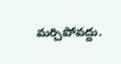మర్చిపోవద్దు.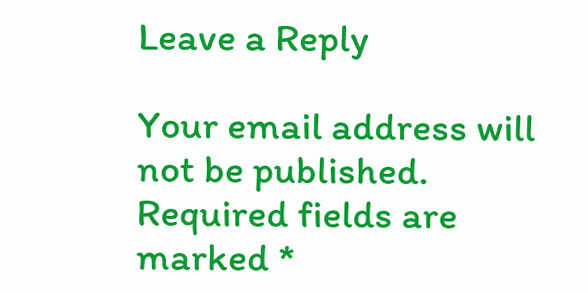Leave a Reply

Your email address will not be published. Required fields are marked *